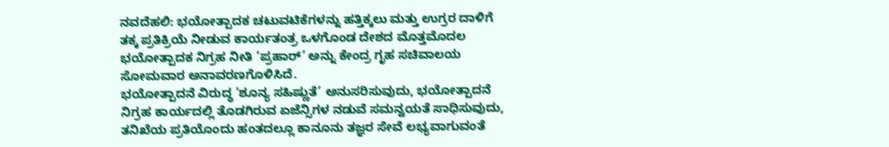ನವದೆಹಲಿ: ಭಯೋತ್ಪಾದಕ ಚಟುವಟಿಕೆಗಳನ್ನು ಹತ್ತಿಕ್ಕಲು ಮತ್ತು ಉಗ್ರರ ದಾಳಿಗೆ ತಕ್ಕ ಪ್ರತಿಕ್ರಿಯೆ ನೀಡುವ ಕಾರ್ಯತಂತ್ರ ಒಳಗೊಂಡ ದೇಶದ ಮೊತ್ತಮೊದಲ ಭಯೋತ್ಪಾದಕ ನಿಗ್ರಹ ನೀತಿ ‘ಪ್ರಹಾರ್’ ಅನ್ನು ಕೇಂದ್ರ ಗೃಹ ಸಚಿವಾಲಯ ಸೋಮವಾರ ಅನಾವರಣಗೊಳಿಸಿದೆ.
ಭಯೋತ್ಪಾದನೆ ವಿರುದ್ಧ ‘ಶೂನ್ಯ ಸಹಿಷ್ಣುತೆ’ ಅನುಸರಿಸುವುದು, ಭಯೋತ್ಪಾದನೆ ನಿಗ್ರಹ ಕಾರ್ಯದಲ್ಲಿ ತೊಡಗಿರುವ ಏಜೆನ್ಸಿಗಳ ನಡುವೆ ಸಮನ್ವಯತೆ ಸಾಧಿಸುವುದು, ತನಿಖೆಯ ಪ್ರತಿಯೊಂದು ಹಂತದಲ್ಲೂ ಕಾನೂನು ತಜ್ಞರ ಸೇವೆ ಲಭ್ಯವಾಗುವಂತೆ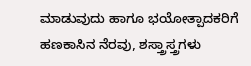ಮಾಡುವುದು ಹಾಗೂ ಭಯೋತ್ಪಾದಕರಿಗೆ ಹಣಕಾಸಿನ ನೆರವು, ಶಸ್ತ್ರಾಸ್ತ್ರಗಳು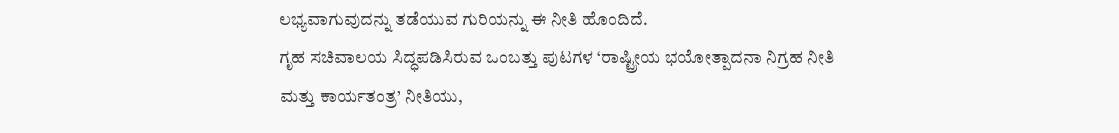ಲಭ್ಯವಾಗುವುದನ್ನು ತಡೆಯುವ ಗುರಿಯನ್ನು ಈ ನೀತಿ ಹೊಂದಿದೆ.
ಗೃಹ ಸಚಿವಾಲಯ ಸಿದ್ಧಪಡಿಸಿರುವ ಒಂಬತ್ತು ಪುಟಗಳ ‘ರಾಷ್ಟ್ರೀಯ ಭಯೋತ್ಪಾದನಾ ನಿಗ್ರಹ ನೀತಿ ಮತ್ತು ಕಾರ್ಯತಂತ್ರ’ ನೀತಿಯು,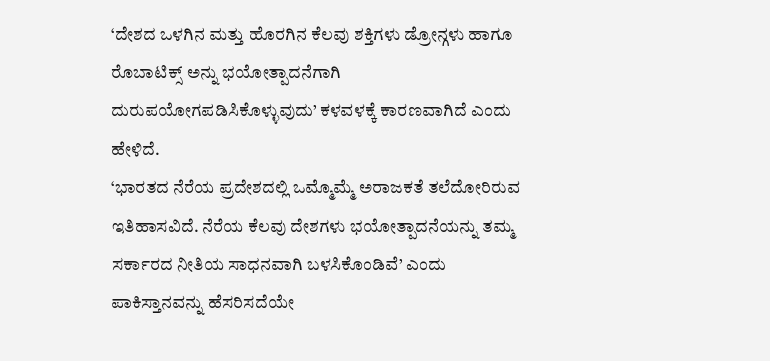‘ದೇಶದ ಒಳಗಿನ ಮತ್ತು ಹೊರಗಿನ ಕೆಲವು ಶಕ್ತಿಗಳು ಡ್ರೋನ್ಗಳು ಹಾಗೂ ರೊಬಾಟಿಕ್ಸ್ ಅನ್ನು ಭಯೋತ್ಪಾದನೆಗಾಗಿ ದುರುಪಯೋಗಪಡಿಸಿಕೊಳ್ಳುವುದು’ ಕಳವಳಕ್ಕೆ ಕಾರಣವಾಗಿದೆ ಎಂದು ಹೇಳಿದೆ.
‘ಭಾರತದ ನೆರೆಯ ಪ್ರದೇಶದಲ್ಲಿ ಒಮ್ಮೊಮ್ಮೆ ಅರಾಜಕತೆ ತಲೆದೋರಿರುವ ಇತಿಹಾಸವಿದೆ. ನೆರೆಯ ಕೆಲವು ದೇಶಗಳು ಭಯೋತ್ಪಾದನೆಯನ್ನು ತಮ್ಮ ಸರ್ಕಾರದ ನೀತಿಯ ಸಾಧನವಾಗಿ ಬಳಸಿಕೊಂಡಿವೆ’ ಎಂದು ಪಾಕಿಸ್ತಾನವನ್ನು ಹೆಸರಿಸದೆಯೇ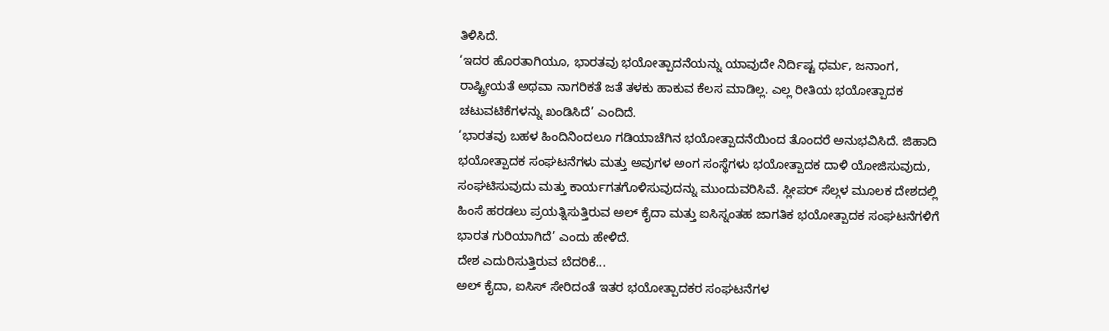ತಿಳಿಸಿದೆ.
‘ಇದರ ಹೊರತಾಗಿಯೂ, ಭಾರತವು ಭಯೋತ್ಪಾದನೆಯನ್ನು ಯಾವುದೇ ನಿರ್ದಿಷ್ಟ ಧರ್ಮ, ಜನಾಂಗ, ರಾಷ್ಟ್ರೀಯತೆ ಅಥವಾ ನಾಗರಿಕತೆ ಜತೆ ತಳಕು ಹಾಕುವ ಕೆಲಸ ಮಾಡಿಲ್ಲ. ಎಲ್ಲ ರೀತಿಯ ಭಯೋತ್ಪಾದಕ ಚಟುವಟಿಕೆಗಳನ್ನು ಖಂಡಿಸಿದೆ’ ಎಂದಿದೆ.
‘ಭಾರತವು ಬಹಳ ಹಿಂದಿನಿಂದಲೂ ಗಡಿಯಾಚೆಗಿನ ಭಯೋತ್ಪಾದನೆಯಿಂದ ತೊಂದರೆ ಅನುಭವಿಸಿದೆ. ಜಿಹಾದಿ ಭಯೋತ್ಪಾದಕ ಸಂಘಟನೆಗಳು ಮತ್ತು ಅವುಗಳ ಅಂಗ ಸಂಸ್ಥೆಗಳು ಭಯೋತ್ಪಾದಕ ದಾಳಿ ಯೋಜಿಸುವುದು, ಸಂಘಟಿಸುವುದು ಮತ್ತು ಕಾರ್ಯಗತಗೊಳಿಸುವುದನ್ನು ಮುಂದುವರಿಸಿವೆ. ಸ್ಲೀಪರ್ ಸೆಲ್ಗಳ ಮೂಲಕ ದೇಶದಲ್ಲಿ ಹಿಂಸೆ ಹರಡಲು ಪ್ರಯತ್ನಿಸುತ್ತಿರುವ ಅಲ್ ಕೈದಾ ಮತ್ತು ಐಸಿಸ್ನಂತಹ ಜಾಗತಿಕ ಭಯೋತ್ಪಾದಕ ಸಂಘಟನೆಗಳಿಗೆ ಭಾರತ ಗುರಿಯಾಗಿದೆ’ ಎಂದು ಹೇಳಿದೆ.
ದೇಶ ಎದುರಿಸುತ್ತಿರುವ ಬೆದರಿಕೆ...
ಅಲ್ ಕೈದಾ, ಐಸಿಸ್ ಸೇರಿದಂತೆ ಇತರ ಭಯೋತ್ಪಾದಕರ ಸಂಘಟನೆಗಳ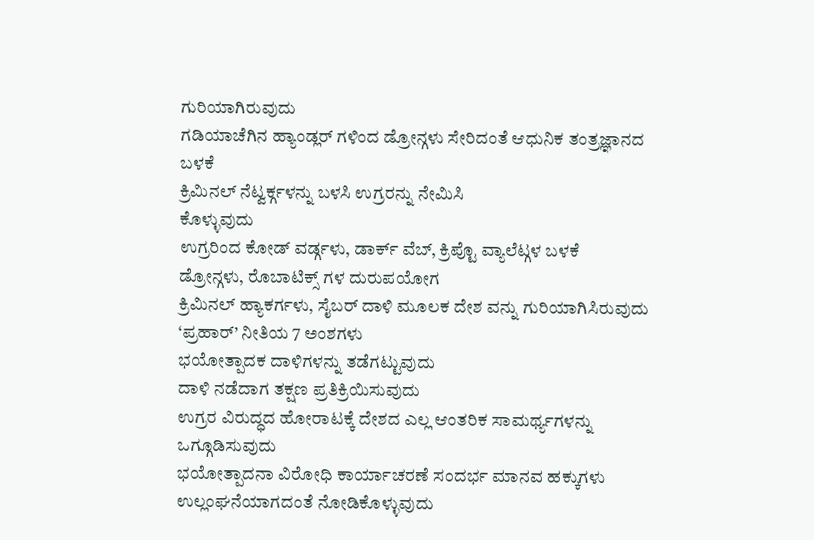ಗುರಿಯಾಗಿರುವುದು
ಗಡಿಯಾಚೆಗಿನ ಹ್ಯಾಂಡ್ಲರ್ ಗಳಿಂದ ಡ್ರೋನ್ಗಳು ಸೇರಿದಂತೆ ಆಧುನಿಕ ತಂತ್ರಜ್ಞಾನದ ಬಳಕೆ
ಕ್ರಿಮಿನಲ್ ನೆಟ್ವರ್ಕ್ಗಳನ್ನು ಬಳಸಿ ಉಗ್ರರನ್ನು ನೇಮಿಸಿ
ಕೊಳ್ಳುವುದು
ಉಗ್ರರಿಂದ ಕೋಡ್ ವರ್ಡ್ಗಳು, ಡಾರ್ಕ್ ವೆಬ್, ಕ್ರಿಪ್ಟೊ ವ್ಯಾಲೆಟ್ಗಳ ಬಳಕೆ
ಡ್ರೋನ್ಗಳು, ರೊಬಾಟಿಕ್ಸ್ ಗಳ ದುರುಪಯೋಗ
ಕ್ರಿಮಿನಲ್ ಹ್ಯಾಕರ್ಗಳು, ಸೈಬರ್ ದಾಳಿ ಮೂಲಕ ದೇಶ ವನ್ನು ಗುರಿಯಾಗಿಸಿರುವುದು
‘ಪ್ರಹಾರ್’ ನೀತಿಯ 7 ಅಂಶಗಳು
ಭಯೋತ್ಪಾದಕ ದಾಳಿಗಳನ್ನು ತಡೆಗಟ್ಟುವುದು
ದಾಳಿ ನಡೆದಾಗ ತಕ್ಷಣ ಪ್ರತಿಕ್ರಿಯಿಸುವುದು
ಉಗ್ರರ ವಿರುದ್ಧದ ಹೋರಾಟಕ್ಕೆ ದೇಶದ ಎಲ್ಲ ಆಂತರಿಕ ಸಾಮರ್ಥ್ಯಗಳನ್ನು ಒಗ್ಗೂಡಿಸುವುದು
ಭಯೋತ್ಪಾದನಾ ವಿರೋಧಿ ಕಾರ್ಯಾಚರಣೆ ಸಂದರ್ಭ ಮಾನವ ಹಕ್ಕುಗಳು ಉಲ್ಲಂಘನೆಯಾಗದಂತೆ ನೋಡಿಕೊಳ್ಳುವುದು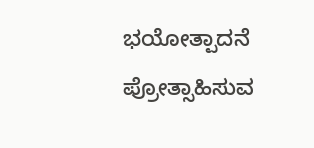ಭಯೋತ್ಪಾದನೆ ಪ್ರೋತ್ಸಾಹಿಸುವ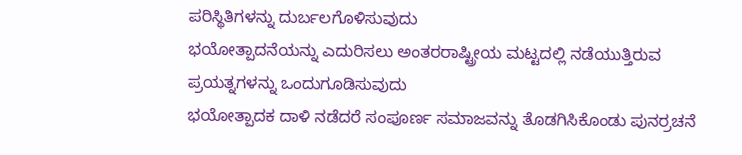ಪರಿಸ್ಥಿತಿಗಳನ್ನು ದುರ್ಬಲಗೊಳಿಸುವುದು
ಭಯೋತ್ಪಾದನೆಯನ್ನು ಎದುರಿಸಲು ಅಂತರರಾಷ್ಟ್ರೀಯ ಮಟ್ಟದಲ್ಲಿ ನಡೆಯುತ್ತಿರುವ ಪ್ರಯತ್ನಗಳನ್ನು ಒಂದುಗೂಡಿಸುವುದು
ಭಯೋತ್ಪಾದಕ ದಾಳಿ ನಡೆದರೆ ಸಂಪೂರ್ಣ ಸಮಾಜವನ್ನು ತೊಡಗಿಸಿಕೊಂಡು ಪುನರ್ರಚನೆ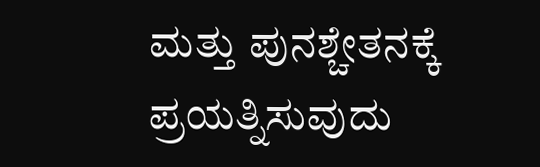ಮತ್ತು ಪುನಶ್ಚೇತನಕ್ಕೆ ಪ್ರಯತ್ನಿಸುವುದು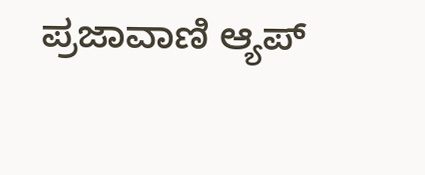ಪ್ರಜಾವಾಣಿ ಆ್ಯಪ್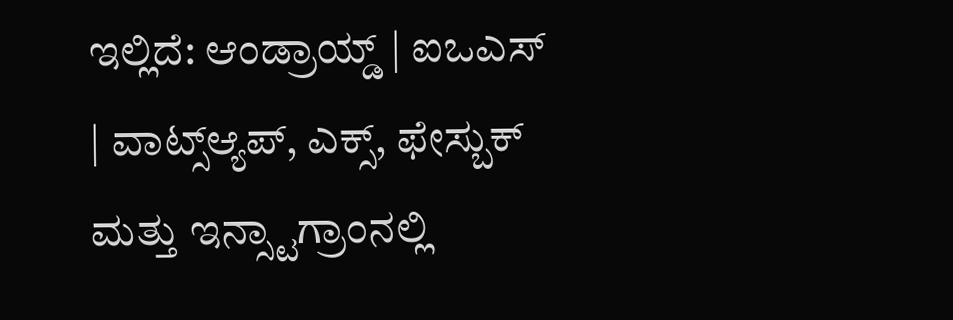ಇಲ್ಲಿದೆ: ಆಂಡ್ರಾಯ್ಡ್ | ಐಒಎಸ್ | ವಾಟ್ಸ್ಆ್ಯಪ್, ಎಕ್ಸ್, ಫೇಸ್ಬುಕ್ ಮತ್ತು ಇನ್ಸ್ಟಾಗ್ರಾಂನಲ್ಲಿ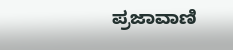ಪ್ರಜಾವಾಣಿ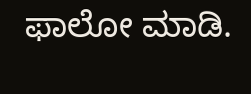ಫಾಲೋ ಮಾಡಿ.